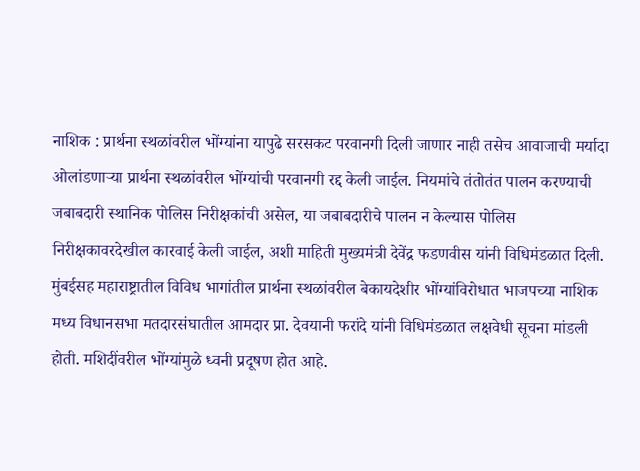नाशिक : प्रार्थना स्थळांवरील भोंग्यांना यापुढे सरसकट परवानगी दिली जाणार नाही तसेच आवाजाची मर्यादा ओलांडणाऱ्या प्रार्थना स्थळांवरील भोंग्यांची परवानगी रद्द केली जाईल. नियमांचे तंतोतंत पालन करण्याची जबाबदारी स्थानिक पोलिस निरीक्षकांची असेल, या जबाबदारीचे पालन न केल्यास पोलिस निरीक्षकावरदेखील कारवाई केली जाईल, अशी माहिती मुख्यमंत्री देवेंद्र फडणवीस यांनी विधिमंडळात दिली.
मुंबईसह महाराष्ट्रातील विविध भागांतील प्रार्थना स्थळांवरील बेकायदेशीर भोंग्यांविरोधात भाजपच्या नाशिक मध्य विधानसभा मतदारसंघातील आमदार प्रा. देवयानी फरांदे यांनी विधिमंडळात लक्षवेधी सूचना मांडली होती. मशिदींवरील भोंग्यांमुळे ध्वनी प्रदूषण होत आहे.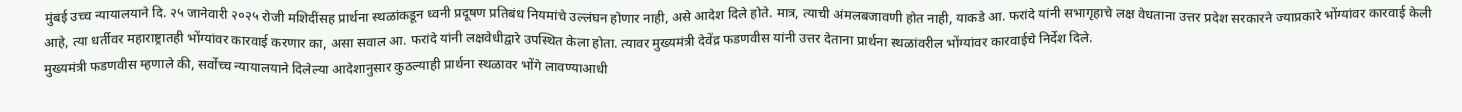मुंबई उच्च न्यायालयाने दि. २५ जानेवारी २०२५ रोजी मशिदींसह प्रार्थना स्थळांकडून ध्वनी प्रदूषण प्रतिबंध नियमांचे उल्लंघन होणार नाही, असे आदेश दिले होते. मात्र, त्याची अंमलबजावणी होत नाही, याकडे आ. फरांदे यांनी सभागृहाचे लक्ष वेधताना उत्तर प्रदेश सरकारने ज्याप्रकारे भोंग्यांवर कारवाई केली आहे, त्या धर्तीवर महाराष्ट्रातही भोंग्यांवर कारवाई करणार का, असा सवाल आ. फरांदे यांनी लक्षवेधीद्वारे उपस्थित केला होता. त्यावर मुख्यमंत्री देवेंद्र फडणवीस यांनी उत्तर देताना प्रार्थना स्थळांवरील भोंग्यांवर कारवाईचे निर्देश दिले.
मुख्यमंत्री फडणवीस म्हणाले की, सर्वोच्च न्यायालयाने दिलेल्या आदेशानुसार कुठल्याही प्रार्थना स्थळावर भोंगे लावण्याआधी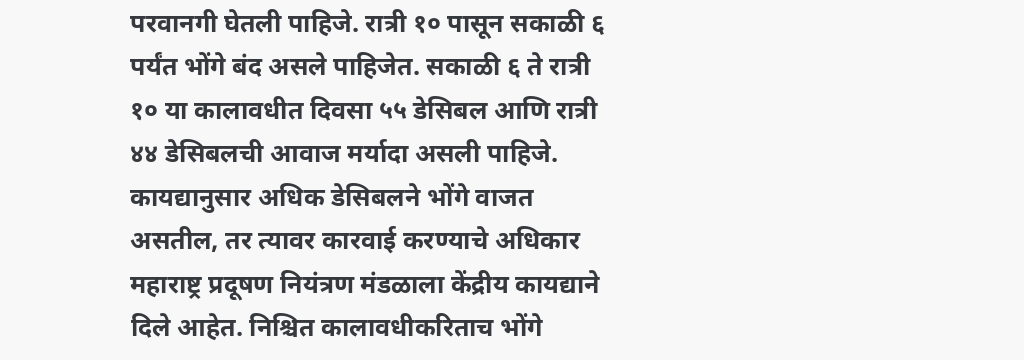परवानगी घेतली पाहिजे. रात्री १० पासून सकाळी ६ पर्यंत भोंगे बंद असले पाहिजेत. सकाळी ६ ते रात्री १० या कालावधीत दिवसा ५५ डेसिबल आणि रात्री ४४ डेसिबलची आवाज मर्यादा असली पाहिजे. कायद्यानुसार अधिक डेसिबलने भोंगे वाजत असतील, तर त्यावर कारवाई करण्याचे अधिकार महाराष्ट्र प्रदूषण नियंत्रण मंडळाला केंद्रीय कायद्याने दिले आहेत. निश्चित कालावधीकरिताच भोंगे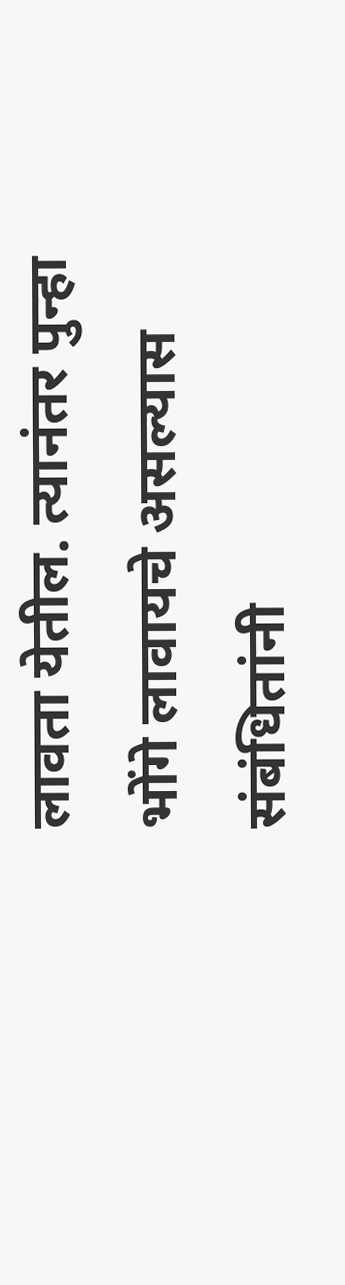लावता येतील. त्यानंतर पुन्हा भोंगे लावायचे असल्यास संबंधितांनी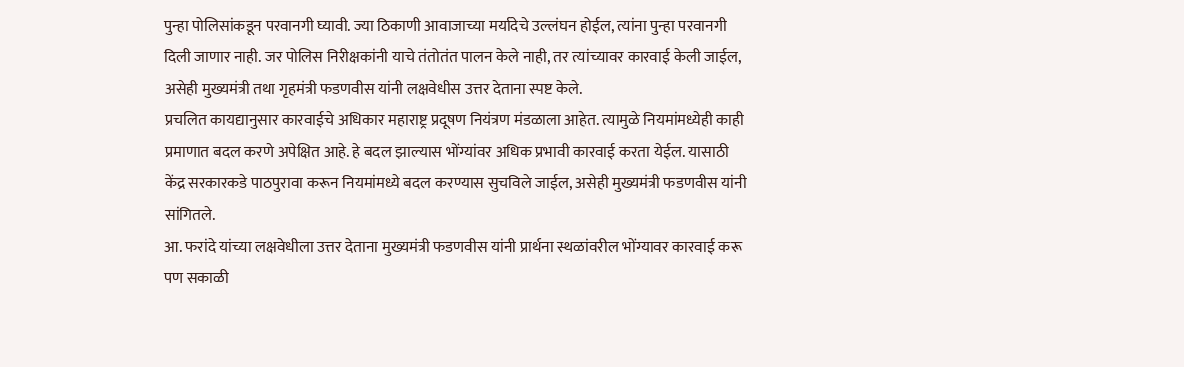पुन्हा पोलिसांकडून परवानगी घ्यावी. ज्या ठिकाणी आवाजाच्या मर्यादेचे उल्लंघन होईल, त्यांना पुन्हा परवानगी दिली जाणार नाही. जर पोलिस निरीक्षकांनी याचे तंतोतंत पालन केले नाही, तर त्यांच्यावर कारवाई केली जाईल, असेही मुख्यमंत्री तथा गृहमंत्री फडणवीस यांनी लक्षवेधीस उत्तर देताना स्पष्ट केले.
प्रचलित कायद्यानुसार कारवाईचे अधिकार महाराष्ट्र प्रदूषण नियंत्रण मंडळाला आहेत. त्यामुळे नियमांमध्येही काही प्रमाणात बदल करणे अपेक्षित आहे. हे बदल झाल्यास भोंग्यांवर अधिक प्रभावी कारवाई करता येईल. यासाठी केंद्र सरकारकडे पाठपुरावा करून नियमांमध्ये बदल करण्यास सुचविले जाईल, असेही मुख्यमंत्री फडणवीस यांनी सांगितले.
आ. फरांदे यांच्या लक्षवेधीला उत्तर देताना मुख्यमंत्री फडणवीस यांनी प्रार्थना स्थळांवरील भोंग्यावर कारवाई करू पण सकाळी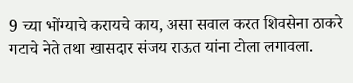9 च्या भोंग्याचे करायचे काय, असा सवाल करत शिवसेना ठाकरे गटाचे नेते तथा खासदार संजय राऊत यांना टोला लगावला.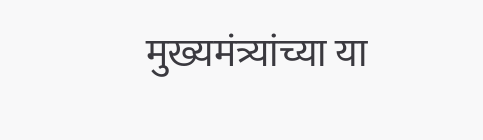मुख्यमंत्र्यांच्या या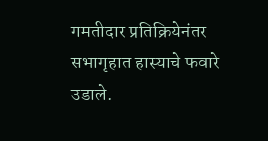गमतीदार प्रतिक्रियेनंतर सभागृहात हास्याचे फवारे उडाले.